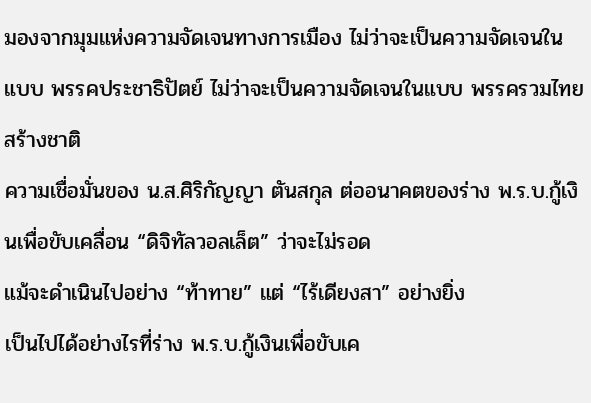มองจากมุมแห่งความจัดเจนทางการเมือง ไม่ว่าจะเป็นความจัดเจนในแบบ พรรคประชาธิปัตย์ ไม่ว่าจะเป็นความจัดเจนในแบบ พรรครวมไทยสร้างชาติ
ความเชื่อมั่นของ น.ส.ศิริกัญญา ตันสกุล ต่ออนาคตของร่าง พ.ร.บ.กู้เงินเพื่อขับเคลื่อน “ดิจิทัลวอลเล็ต” ว่าจะไม่รอด
แม้จะดำเนินไปอย่าง “ท้าทาย” แต่ “ไร้เดียงสา” อย่างยิ่ง
เป็นไปได้อย่างไรที่ร่าง พ.ร.บ.กู้เงินเพื่อขับเค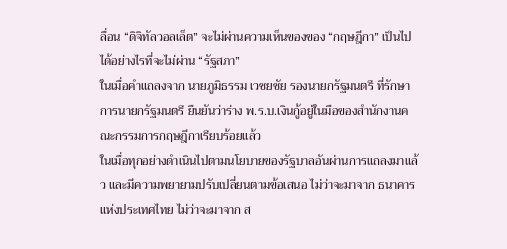ลื่อน “ดิจิทัลวอลเล็ต” จะไม่ผ่านความเห็นของของ “กฤษฎีกา” เป็นไปได้อย่างไรที่จะไม่ผ่าน “รัฐสภา”
ในเมื่อคำแถลงจาก นายภูมิธรรม เวชยชัย รองนายกรัฐมนตรี ที่รักษาการนายกรัฐมนตรี ยืนยันว่าร่าง พ.ร.บ.เงินกู้อยู่ในมือของสำนักงานคณะกรรมการกฤษฎีกาเรียบร้อยแล้ว
ในเมื่อทุกอย่างดำเนินไปตามนโยบายของรัฐบาลอันผ่านการแถลงมาแล้ว และมีความพยายามปรับเปลี่ยนตามข้อเสนอ ไม่ว่าจะมาจาก ธนาคารแห่งประเทศไทย ไม่ว่าจะมาจาก ส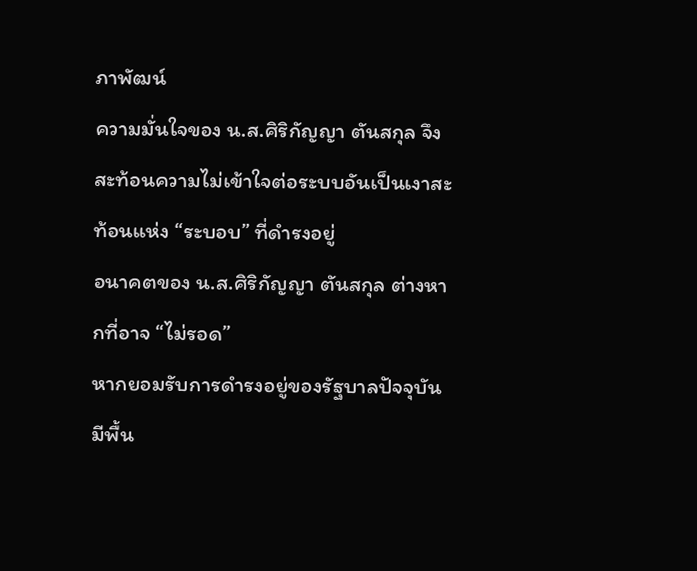ภาพัฒน์
ความมั่นใจของ น.ส.ศิริกัญญา ตันสกุล จึงสะท้อนความไม่เข้าใจต่อระบบอันเป็นเงาสะท้อนแห่ง “ระบอบ” ที่ดำรงอยู่
อนาคตของ น.ส.ศิริกัญญา ตันสกุล ต่างหากที่อาจ “ไม่รอด”
หากยอมรับการดำรงอยู่ของรัฐบาลปัจจุบันมีพื้น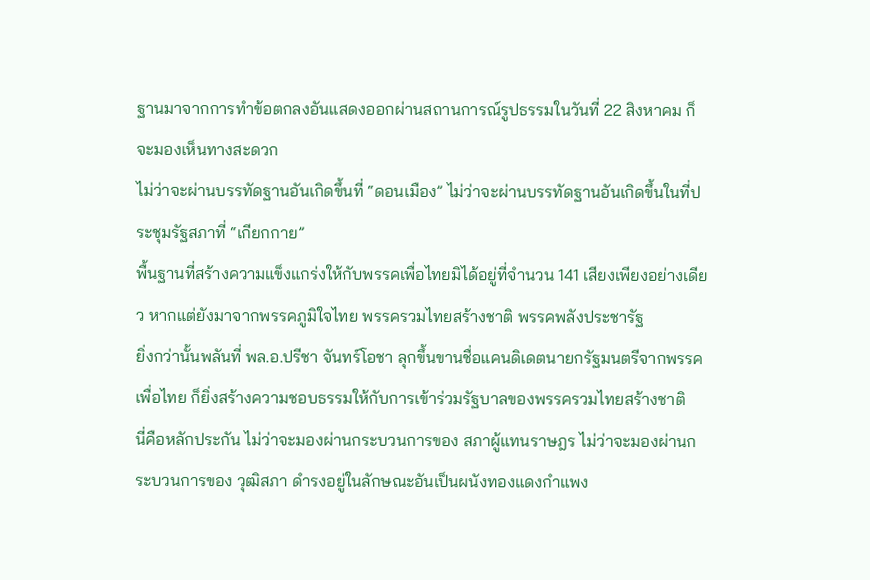ฐานมาจากการทำข้อตกลงอันแสดงออกผ่านสถานการณ์รูปธรรมในวันที่ 22 สิงหาคม ก็จะมองเห็นทางสะดวก
ไม่ว่าจะผ่านบรรทัดฐานอันเกิดขึ้นที่ “ดอนเมือง” ไม่ว่าจะผ่านบรรทัดฐานอันเกิดขึ้นในที่ประชุมรัฐสภาที่ “เกียกกาย”
พื้นฐานที่สร้างความแข็งแกร่งให้กับพรรคเพื่อไทยมิได้อยู่ที่จำนวน 141 เสียงเพียงอย่างเดียว หากแต่ยังมาจากพรรคภูมิใจไทย พรรครวมไทยสร้างชาติ พรรคพลังประชารัฐ
ยิ่งกว่านั้นพลันที่ พล.อ.ปรีชา จันทร์โอชา ลุกขึ้นขานชื่อแคนดิเดตนายกรัฐมนตรีจากพรรคเพื่อไทย ก็ยิ่งสร้างความชอบธรรมให้กับการเข้าร่วมรัฐบาลของพรรครวมไทยสร้างชาติ
นี่คือหลักประกัน ไม่ว่าจะมองผ่านกระบวนการของ สภาผู้แทนราษฎร ไม่ว่าจะมองผ่านกระบวนการของ วุฒิสภา ดำรงอยู่ในลักษณะอันเป็นผนังทองแดงกำแพง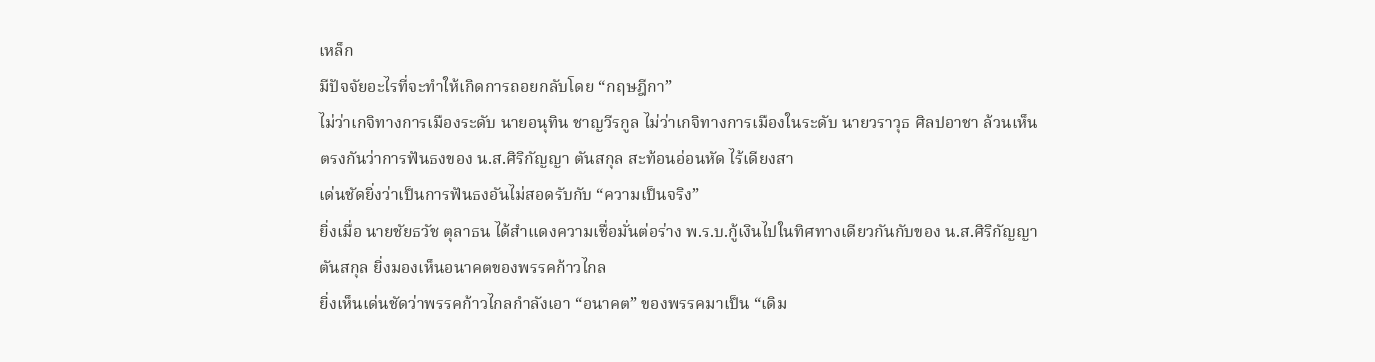เหล็ก
มีปัจจัยอะไรที่จะทำให้เกิดการถอยกลับโดย “กฤษฎีกา”
ไม่ว่าเกจิทางการเมืองระดับ นายอนุทิน ชาญวีรกูล ไม่ว่าเกจิทางการเมืองในระดับ นายวราวุธ ศิลปอาชา ล้วนเห็นตรงกันว่าการฟันธงของ น.ส.ศิริกัญญา ตันสกุล สะท้อนอ่อนหัด ไร้เดียงสา
เด่นชัดยิ่งว่าเป็นการฟันธงอันไม่สอดรับกับ “ความเป็นจริง”
ยิ่งเมื่อ นายชัยธวัช ตุลาธน ได้สำแดงความเชื่อมั่นต่อร่าง พ.ร.บ.กู้เงินไปในทิศทางเดียวกันกับของ น.ส.ศิริกัญญา ตันสกุล ยิ่งมองเห็นอนาคตของพรรคก้าวไกล
ยิ่งเห็นเด่นชัดว่าพรรคก้าวไกลกำลังเอา “อนาคต” ของพรรคมาเป็น “เดิม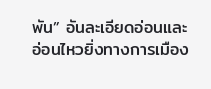พัน” อันละเอียดอ่อนและอ่อนไหวยิ่งทางการเมือง